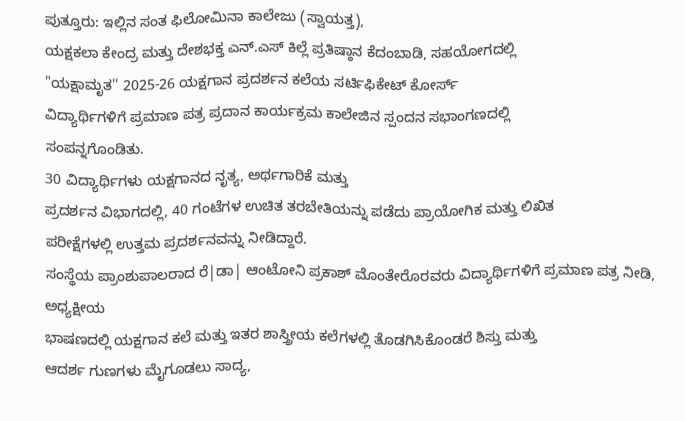ಪುತ್ತೂರು: ಇಲ್ಲಿನ ಸಂತ ಫಿಲೋಮಿನಾ ಕಾಲೇಜು (ಸ್ವಾಯತ್ತ),
ಯಕ್ಷಕಲಾ ಕೇಂದ್ರ ಮತ್ತು ದೇಶಭಕ್ತ ಎನ್.ಎಸ್ ಕಿಲ್ಲೆ ಪ್ರತಿಷ್ಠಾನ ಕೆದಂಬಾಡಿ, ಸಹಯೋಗದಲ್ಲಿ
"ಯಕ್ಷಾಮೃತ'' 2025-26 ಯಕ್ಷಗಾನ ಪ್ರದರ್ಶನ ಕಲೆಯ ಸರ್ಟಿಫಿಕೇಟ್ ಕೋರ್ಸ್
ವಿದ್ಯಾರ್ಥಿಗಳಿಗೆ ಪ್ರಮಾಣ ಪತ್ರ ಪ್ರದಾನ ಕಾರ್ಯಕ್ರಮ ಕಾಲೇಜಿನ ಸ್ಪಂದನ ಸಭಾಂಗಣದಲ್ಲಿ
ಸಂಪನ್ನಗೊಂಡಿತು.
30 ವಿದ್ಯಾರ್ಥಿಗಳು ಯಕ್ಷಗಾನದ ನೃತ್ಯ, ಅರ್ಥಗಾರಿಕೆ ಮತ್ತು
ಪ್ರದರ್ಶನ ವಿಭಾಗದಲ್ಲಿ, 40 ಗಂಟೆಗಳ ಉಚಿತ ತರಬೇತಿಯನ್ನು ಪಡೆದು ಪ್ರಾಯೋಗಿಕ ಮತ್ತು ಲಿಖಿತ
ಪರೀಕ್ಷೆಗಳಲ್ಲಿ ಉತ್ತಮ ಪ್ರದರ್ಶನವನ್ನು ನೀಡಿದ್ದಾರೆ.
ಸಂಸ್ಥೆಯ ಪ್ರಾಂಶುಪಾಲರಾದ ರೆ|ಡಾ| ಆಂಟೋನಿ ಪ್ರಕಾಶ್ ಮೊಂತೇರೊರವರು ವಿದ್ಯಾರ್ಥಿಗಳಿಗೆ ಪ್ರಮಾಣ ಪತ್ರ ನೀಡಿ, ಅಧ್ಯಕ್ಷೀಯ
ಭಾಷಣದಲ್ಲಿ ಯಕ್ಷಗಾನ ಕಲೆ ಮತ್ತು ಇತರ ಶಾಸ್ತ್ರೀಯ ಕಲೆಗಳಲ್ಲಿ ತೊಡಗಿಸಿಕೊಂಡರೆ ಶಿಸ್ತು ಮತ್ತು
ಆದರ್ಶ ಗುಣಗಳು ಮೈಗೂಡಲು ಸಾದ್ಯ,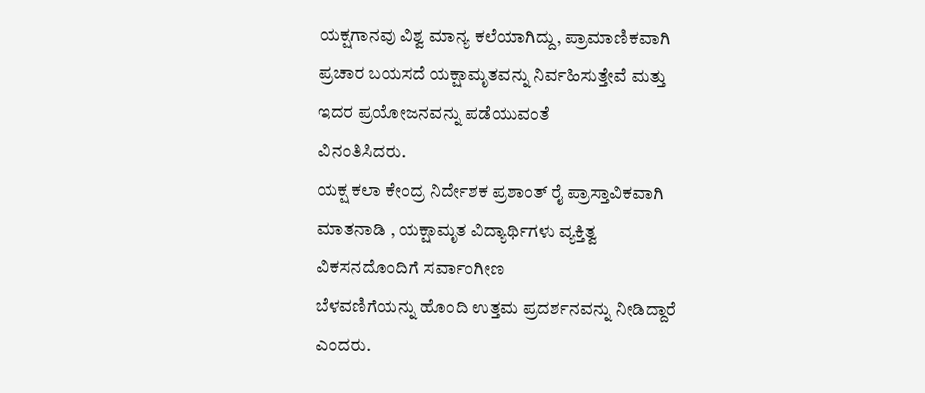ಯಕ್ಷಗಾನವು ವಿಶ್ವ ಮಾನ್ಯ ಕಲೆಯಾಗಿದ್ದು, ಪ್ರಾಮಾಣಿಕವಾಗಿ
ಪ್ರಚಾರ ಬಯಸದೆ ಯಕ್ಷಾಮೃತವನ್ನು ನಿರ್ವಹಿಸುತ್ತೇವೆ ಮತ್ತು ಇದರ ಪ್ರಯೋಜನವನ್ನು ಪಡೆಯುವಂತೆ
ವಿನಂತಿಸಿದರು.
ಯಕ್ಷ ಕಲಾ ಕೇಂದ್ರ ನಿರ್ದೇಶಕ ಪ್ರಶಾಂತ್ ರೈ ಪ್ರಾಸ್ತಾವಿಕವಾಗಿ
ಮಾತನಾಡಿ , ಯಕ್ಷಾಮೃತ ವಿದ್ಯಾರ್ಥಿಗಳು ವ್ಯಕ್ತಿತ್ವ ವಿಕಸನದೊಂದಿಗೆ ಸರ್ವಾಂಗೀಣ
ಬೆಳವಣಿಗೆಯನ್ನು ಹೊಂದಿ ಉತ್ತಮ ಪ್ರದರ್ಶನವನ್ನು ನೀಡಿದ್ದಾರೆ ಎಂದರು.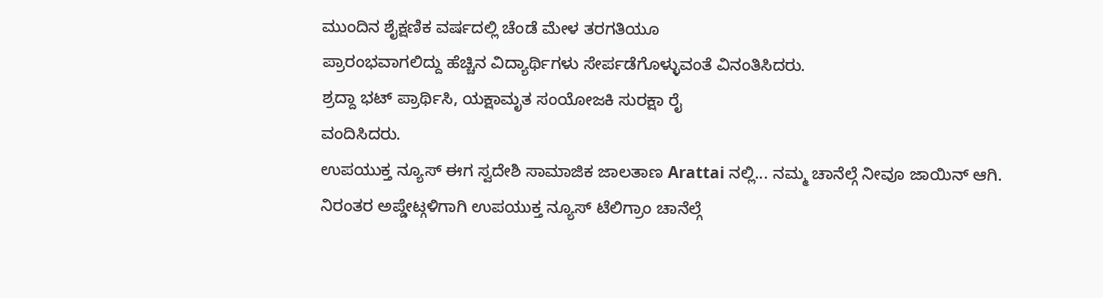ಮುಂದಿನ ಶೈಕ್ಷಣಿಕ ವರ್ಷದಲ್ಲಿ ಚೆಂಡೆ ಮೇಳ ತರಗತಿಯೂ
ಪ್ರಾರಂಭವಾಗಲಿದ್ದು ಹೆಚ್ಚಿನ ವಿದ್ಯಾರ್ಥಿಗಳು ಸೇರ್ಪಡೆಗೊಳ್ಳುವಂತೆ ವಿನಂತಿಸಿದರು.
ಶ್ರದ್ದಾ ಭಟ್ ಪ್ರಾರ್ಥಿಸಿ, ಯಕ್ಷಾಮೃತ ಸಂಯೋಜಕಿ ಸುರಕ್ಷಾ ರೈ
ವಂದಿಸಿದರು.
ಉಪಯುಕ್ತ ನ್ಯೂಸ್ ಈಗ ಸ್ವದೇಶಿ ಸಾಮಾಜಿಕ ಜಾಲತಾಣ Arattai ನಲ್ಲಿ... ನಮ್ಮ ಚಾನೆಲ್ಗೆ ನೀವೂ ಜಾಯಿನ್ ಆಗಿ.
ನಿರಂತರ ಅಪ್ಡೇಟ್ಗಳಿಗಾಗಿ ಉಪಯುಕ್ತ ನ್ಯೂಸ್ ಟೆಲಿಗ್ರಾಂ ಚಾನೆಲ್ಗೆ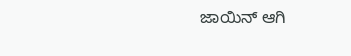ಜಾಯಿನ್ ಆಗಿ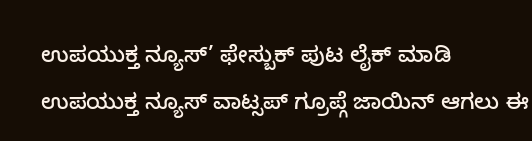ಉಪಯುಕ್ತ ನ್ಯೂಸ್’ ಫೇಸ್ಬುಕ್ ಪುಟ ಲೈಕ್ ಮಾಡಿ
ಉಪಯುಕ್ತ ನ್ಯೂಸ್ ವಾಟ್ಸಪ್ ಗ್ರೂಪ್ಗೆ ಜಾಯಿನ್ ಆಗಲು ಈ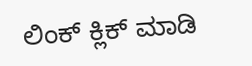ಲಿಂಕ್ ಕ್ಲಿಕ್ ಮಾಡಿ